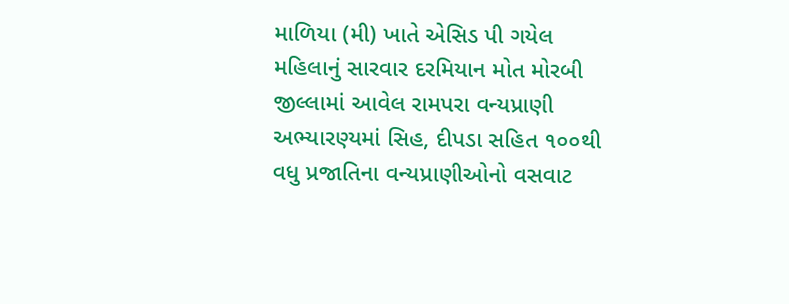માળિયા (મી) ખાતે એસિડ પી ગયેલ મહિલાનું સારવાર દરમિયાન મોત મોરબી જીલ્લામાં આવેલ રામપરા વન્યપ્રાણી અભ્યારણ્યમાં સિહ, દીપડા સહિત ૧૦૦થી વધુ પ્રજાતિના વન્યપ્રાણીઓનો વસવાટ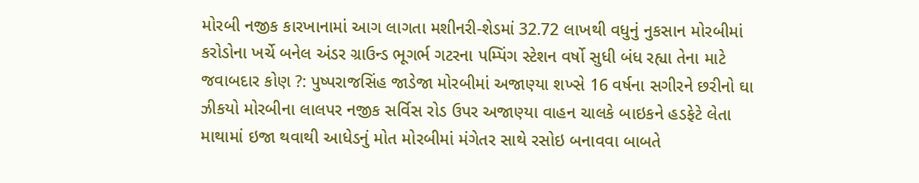મોરબી નજીક કારખાનામાં આગ લાગતા મશીનરી-શેડમાં 32.72 લાખથી વધુનું નુકસાન મોરબીમાં કરોડોના ખર્ચે બનેલ અંડર ગ્રાઉન્ડ ભૂગર્ભ ગટરના પમ્પિંગ સ્ટેશન વર્ષો સુધી બંધ રહ્યા તેના માટે જવાબદાર કોણ ?: પુષ્પરાજસિંહ જાડેજા મોરબીમાં અજાણ્યા શખ્સે 16 વર્ષના સગીરને છરીનો ઘા ઝીકયો મોરબીના લાલપર નજીક સર્વિસ રોડ ઉપર અજાણ્યા વાહન ચાલકે બાઇકને હડફેટે લેતા માથામાં ઇજા થવાથી આધેડનું મોત મોરબીમાં મંગેતર સાથે રસોઇ બનાવવા બાબતે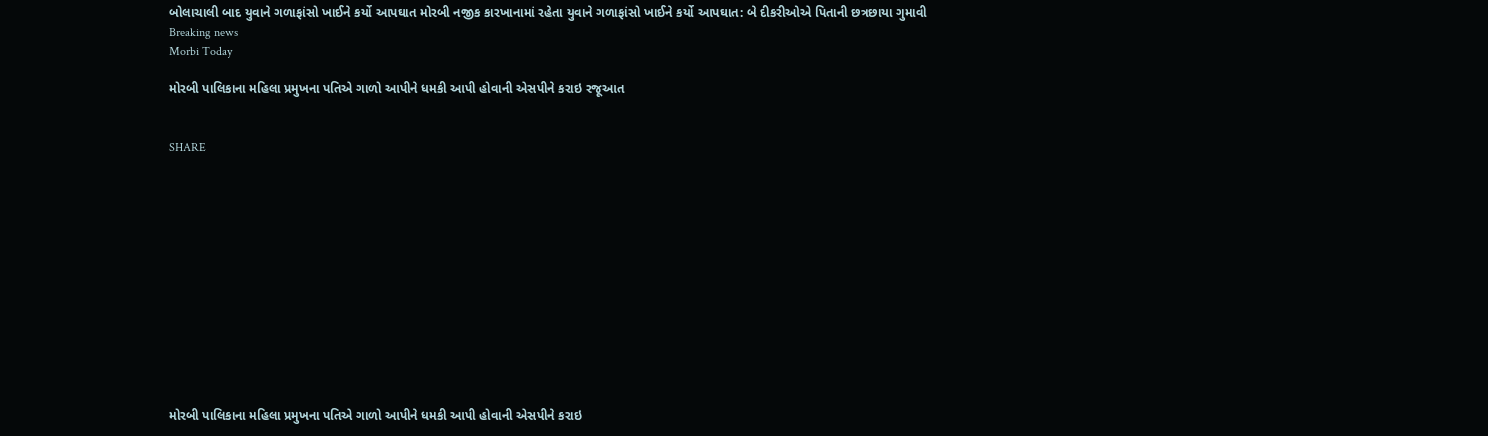બોલાચાલી બાદ યુવાને ગળાફાંસો ખાઈને કર્યો આપઘાત મોરબી નજીક કારખાનામાં રહેતા યુવાને ગળાફાંસો ખાઈને કર્યો આપઘાત: બે દીકરીઓએ પિતાની છત્રછાયા ગુમાવી
Breaking news
Morbi Today

મોરબી પાલિકાના મહિલા પ્રમુખના પતિએ ગાળો આપીને ધમકી આપી હોવાની એસપીને કરાઇ રજૂઆત


SHARE













મોરબી પાલિકાના મહિલા પ્રમુખના પતિએ ગાળો આપીને ધમકી આપી હોવાની એસપીને કરાઇ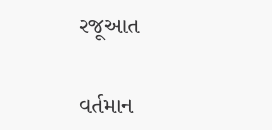રજૂઆત

વર્તમાન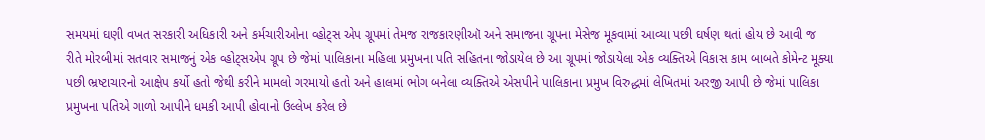સમયમાં ઘણી વખત સરકારી અધિકારી અને કર્મચારીઓના વ્હોટ્સ એપ ગ્રૂપમાં તેમજ રાજકારણીઑ અને સમાજના ગ્રૂપના મેસેજ મૂકવામાં આવ્યા પછી ઘર્ષણ થતાં હોય છે આવી જ રીતે મોરબીમાં સતવાર સમાજનું એક વ્હોટ્સએપ ગ્રૂપ છે જેમાં પાલિકાના મહિલા પ્રમુખના પતિ સહિતના જોડાયેલ છે આ ગ્રૂપમાં જોડાયેલા એક વ્યક્તિએ વિકાસ કામ બાબતે કોમેન્ટ મૂક્યા પછી ભ્રષ્ટાચારનો આક્ષેપ કર્યો હતો જેથી કરીને મામલો ગરમાયો હતો અને હાલમાં ભોગ બનેલા વ્યક્તિએ એસપીને પાલિકાના પ્રમુખ વિરુદ્ધમાં લેખિતમાં અરજી આપી છે જેમાં પાલિકા પ્રમુખના પતિએ ગાળો આપીને ધમકી આપી હોવાનો ઉલ્લેખ કરેલ છે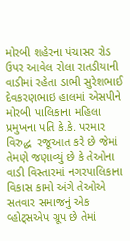મોરબી શહેરના પંચાસર રોડ ઉપર આવેલ રોલા રાતડીયાની વાડીમાં રહેતા ડાભી સુરેશભાઈ દેવકરણભાઇ હાલમાં એસપીને મોરબી પાલિકાના મહિલા પ્રમુખના પતિ કે.કે. પરમાર વિરુદ્ધ  રજૂઆત કરે છે જેમાં તેમણે જણાવ્યું છે કે તેઓના વાડી વિસ્તારમાં નગરપાલિકાના વિકાસ કામો અંગે તેઓએ સતવાર સમાજનું એક વ્હોટ્સએપ ગ્રૂપ છે તેમાં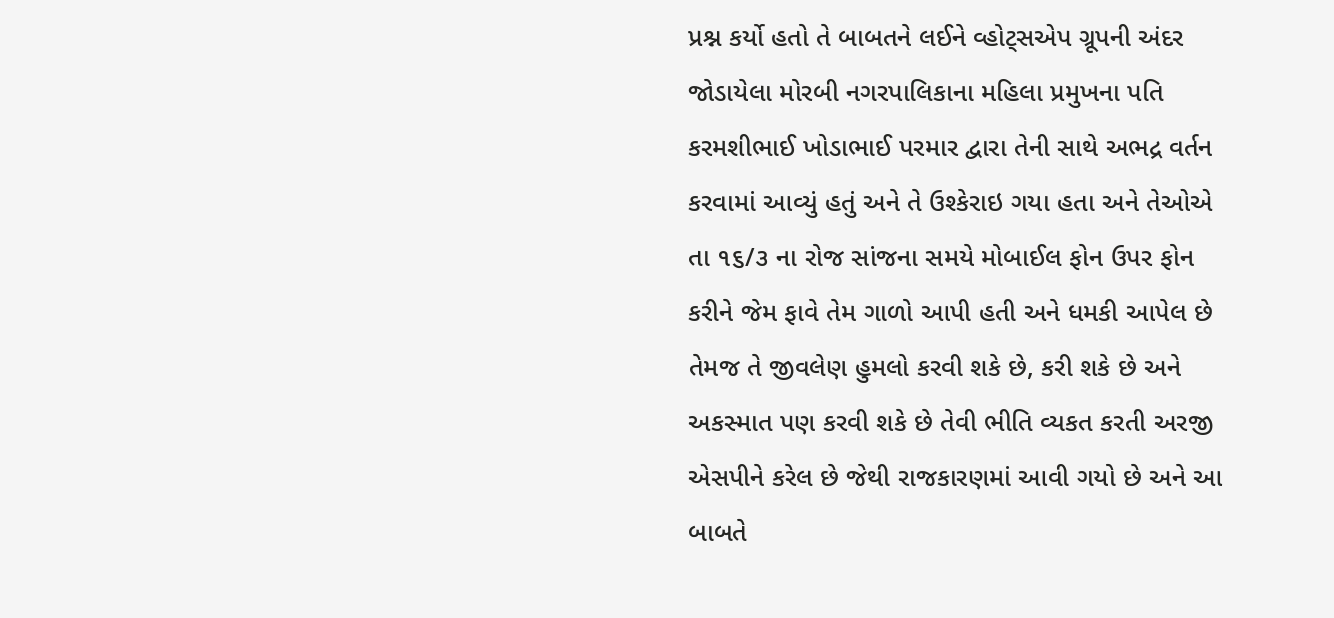પ્રશ્ન કર્યો હતો તે બાબતને લઈને વ્હોટ્સએપ ગ્રૂપની અંદર જોડાયેલા મોરબી નગરપાલિકાના મહિલા પ્રમુખના પતિ કરમશીભાઈ ખોડાભાઈ પરમાર દ્વારા તેની સાથે અભદ્ર વર્તન કરવામાં આવ્યું હતું અને તે ઉશ્કેરાઇ ગયા હતા અને તેઓએ તા ૧૬/૩ ના રોજ સાંજના સમયે મોબાઈલ ફોન ઉપર ફોન કરીને જેમ ફાવે તેમ ગાળો આપી હતી અને ધમકી આપેલ છે તેમજ તે જીવલેણ હુમલો કરવી શકે છે, કરી શકે છે અને અકસ્માત પણ કરવી શકે છે તેવી ભીતિ વ્યકત કરતી અરજી એસપીને કરેલ છે જેથી રાજકારણમાં આવી ગયો છે અને આ બાબતે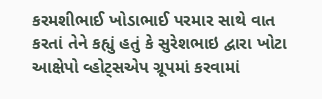કરમશીભાઈ ખોડાભાઈ પરમાર સાથે વાત કરતાં તેને કહ્યું હતું કે સુરેશભાઇ દ્વારા ખોટા આક્ષેપો વ્હોટ્સએપ ગ્રૂપમાં કરવામાં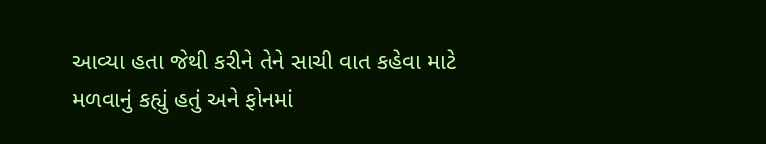આવ્યા હતા જેથી કરીને તેને સાચી વાત કહેવા માટે મળવાનું કહ્યું હતું અને ફોનમાં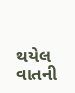થયેલ વાતની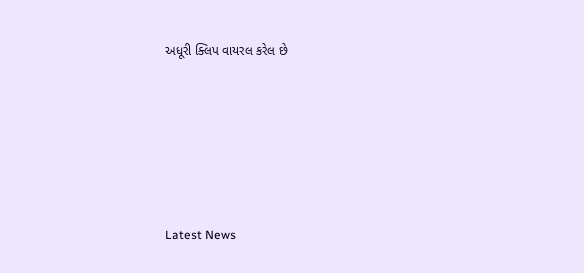અધૂરી ક્લિપ વાયરલ કરેલ છે






Latest News